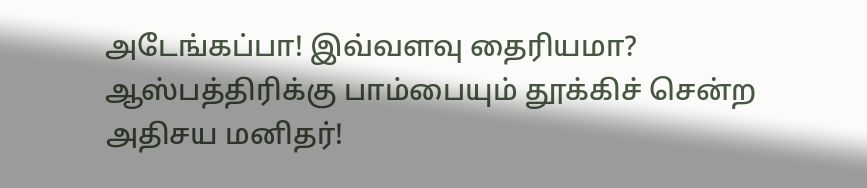அடேங்கப்பா! இவ்வளவு தைரியமா? ஆஸ்பத்திரிக்கு பாம்பையும் தூக்கிச் சென்ற அதிசய மனிதர்!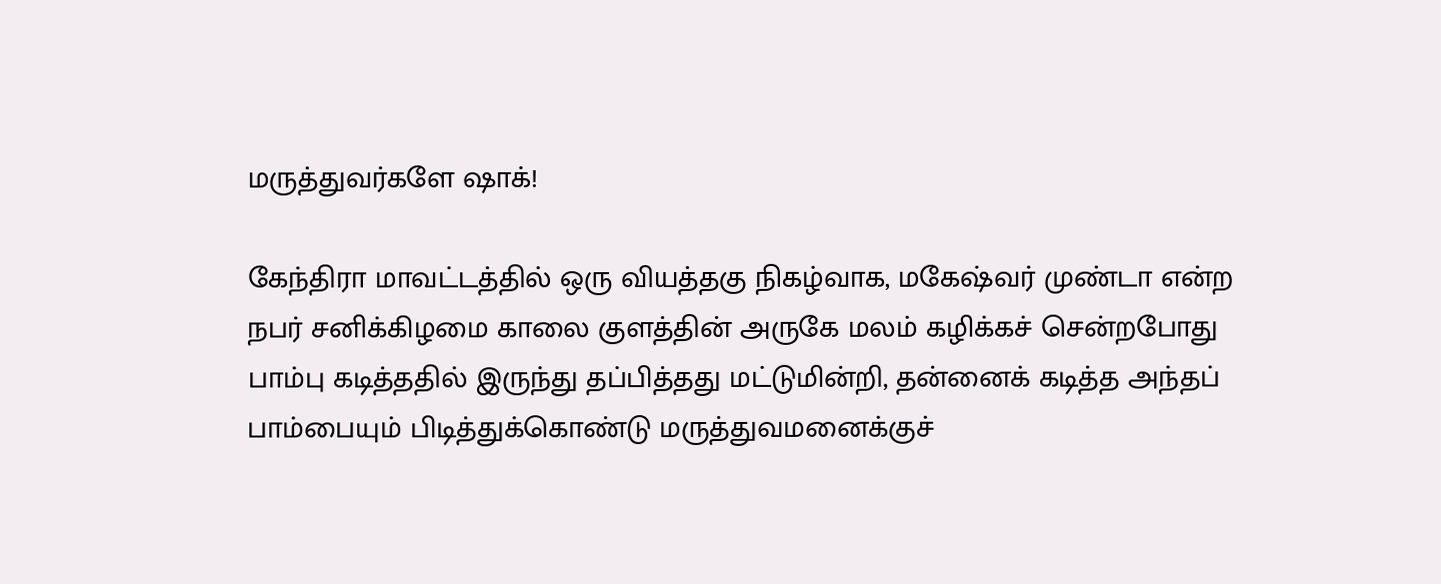மருத்துவர்களே ஷாக்!

கேந்திரா மாவட்டத்தில் ஒரு வியத்தகு நிகழ்வாக, மகேஷ்வர் முண்டா என்ற நபர் சனிக்கிழமை காலை குளத்தின் அருகே மலம் கழிக்கச் சென்றபோது பாம்பு கடித்ததில் இருந்து தப்பித்தது மட்டுமின்றி, தன்னைக் கடித்த அந்தப் பாம்பையும் பிடித்துக்கொண்டு மருத்துவமனைக்குச்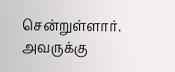சென்றுள்ளார். அவருக்கு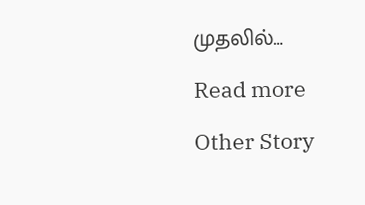முதலில்…

Read more

Other Story